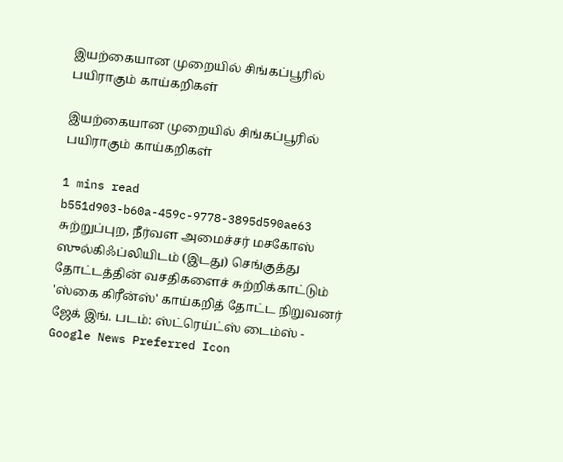இயற்கையான முறையில் சிங்கப்பூரில் பயிராகும் காய்கறிகள்

இயற்கையான முறையில் சிங்கப்பூரில் பயிராகும் காய்கறிகள்

1 mins read
b551d903-b60a-459c-9778-3895d590ae63
சுற்றுப்புற, நீர்வள அமைச்சர் மசகோஸ் ஸுல்கிஃப்லியிடம் (இடது) செங்குத்து தோட்டத்தின் வசதிகளைச் சுற்றிக்காட்டும் 'ஸ்கை கிரீன்ஸ்' காய்கறித் தோட்ட நிறுவனர் ஜேக் இங். படம்: ஸ்ட்ரெய்ட்ஸ் டைம்ஸ் -
Google News Preferred Icon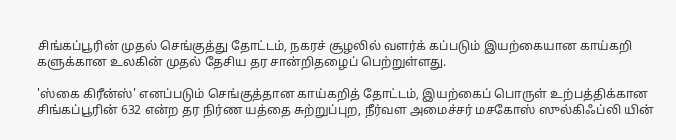சிங்கப்பூரின் முதல் செங்குத்து தோட்டம், நகரச் சூழலில் வளர்க் கப்படும் இயற்கையான காய்கறி களுக்கான உலகின் முதல் தேசிய தர சான்றிதழைப் பெற்றுள்ளது.

'ஸ்கை கிரீன்ஸ்' எனப்படும் செங்குத்தான காய்கறித் தோட்டம், இயற்கைப் பொருள் உற்பத்திக்கான சிங்கப்பூரின் 632 என்ற தர நிர்ண யத்தை சுற்றுப்புற, நீர்வள அமைச்சர் மசகோஸ் ஸுல்கிஃப்லி யின்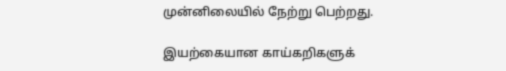முன்னிலையில் நேற்று பெற்றது.

இயற்கையான காய்கறிகளுக்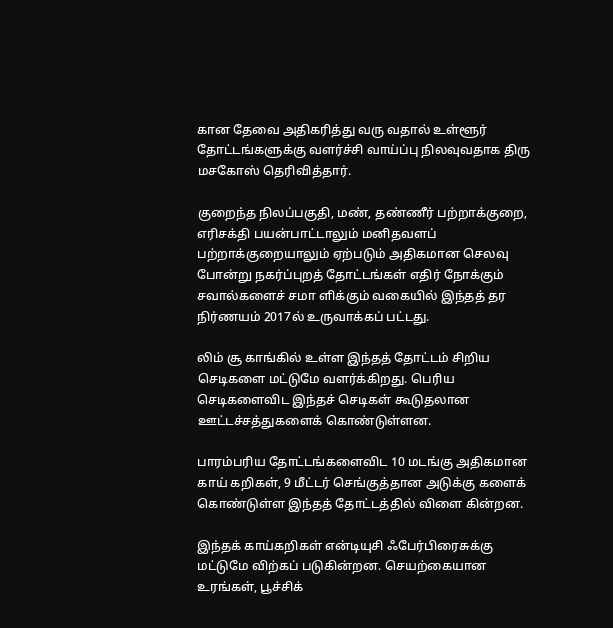கான தேவை அதிகரித்து வரு வதால் உள்ளூர் தோட்டங்களுக்கு வளர்ச்சி வாய்ப்பு நிலவுவதாக திரு மசகோஸ் தெரிவித்தார்.

குறைந்த நிலப்பகுதி, மண், தண்ணீர் பற்றாக்குறை, எரிசக்தி பயன்பாட்டாலும் மனிதவளப் பற்றாக்குறையாலும் ஏற்படும் அதிகமான செலவு போன்று நகர்ப்புறத் தோட்டங்கள் எதிர் நோக்கும் சவால்களைச் சமா ளிக்கும் வகையில் இந்தத் தர நிர்ணயம் 2017ல் உருவாக்கப் பட்டது.

லிம் சூ காங்கில் உள்ள இந்தத் தோட்டம் சிறிய செடிகளை மட்டுமே வளர்க்கிறது. பெரிய செடிகளைவிட இந்தச் செடிகள் கூடுதலான ஊட்டச்சத்துகளைக் கொண்டுள்ளன.

பாரம்பரிய தோட்டங்களைவிட 10 மடங்கு அதிகமான காய் கறிகள், 9 மீட்டர் செங்குத்தான அடுக்கு களைக் கொண்டுள்ள இந்தத் தோட்டத்தில் விளை கின்றன.

இந்தக் காய்கறிகள் என்டியுசி ஃபேர்பிரைசுக்கு மட்டுமே விற்கப் படுகின்றன. செயற்கையான உரங்கள், பூச்சிக்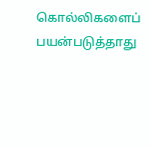கொல்லிகளைப் பயன்படுத்தாது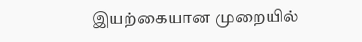இயற்கையான முறையில்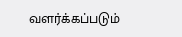வளர்க்கப்படும்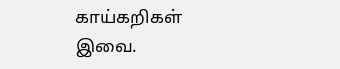காய்கறிகள் இவை.